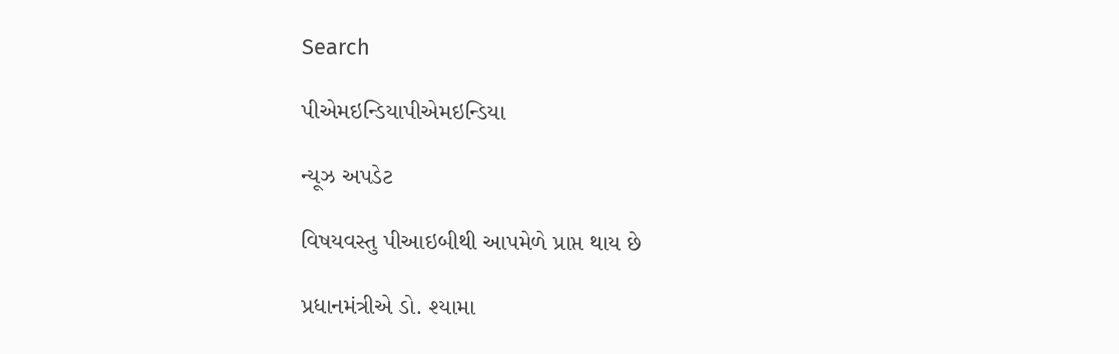Search

પીએમઇન્ડિયાપીએમઇન્ડિયા

ન્યૂઝ અપડેટ

વિષયવસ્તુ પીઆઇબીથી આપમેળે પ્રાપ્ત થાય છે

પ્રધાનમંત્રીએ ડો. શ્યામા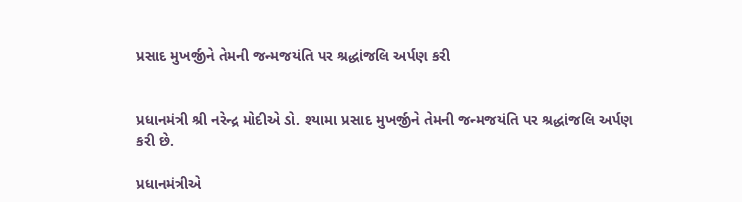પ્રસાદ મુખર્જીને તેમની જન્મજયંતિ પર શ્રદ્ધાંજલિ અર્પણ કરી


પ્રધાનમંત્રી શ્રી નરેન્દ્ર મોદીએ ડો. શ્યામા પ્રસાદ મુખર્જીને તેમની જન્મજયંતિ પર શ્રદ્ધાંજલિ અર્પણ કરી છે.

પ્રધાનમંત્રીએ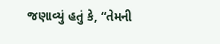જણાવ્યું હતું કે, “તેમની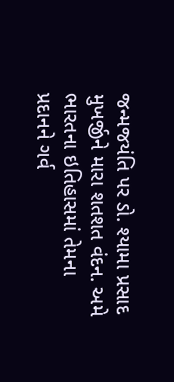જન્મજયંતિ પર ડો. શ્યામા પ્રસાદ મુખર્જીને મારા શતશત વંદન. અમે ભારતના ઇતિહાસમાં તેમના પ્રદાનને ગર્વ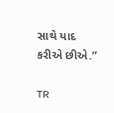સાથે યાદ કરીએ છીએ.”

TR